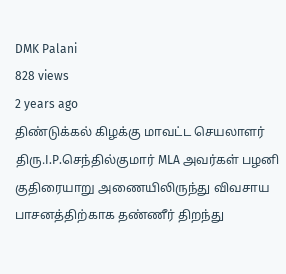DMK Palani
828 views
2 years ago
திண்டுக்கல் கிழக்கு மாவட்ட செயலாளர் திரு.I.P.செந்தில்குமார் MLA அவர்கள் பழனி குதிரையாறு அணையிலிருந்து விவசாய பாசனத்திற்காக தண்ணீர் திறந்து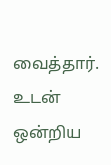வைத்தார். உடன் ஒன்றிய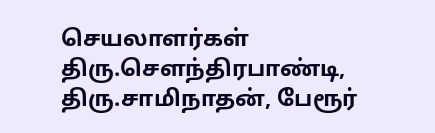செயலாளர்கள் திரு.சௌந்திரபாண்டி, திரு.சாமிநாதன், பேரூர்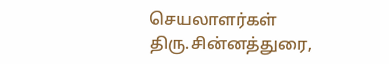செயலாளர்கள் திரு.சின்னத்துரை,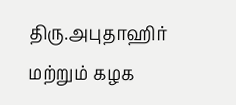திரு.அபுதாஹிர் மற்றும் கழக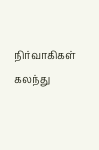நிர்வாகிகள் கலந்து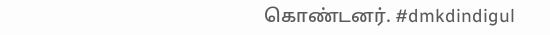கொண்டனர். #dmkdindigul